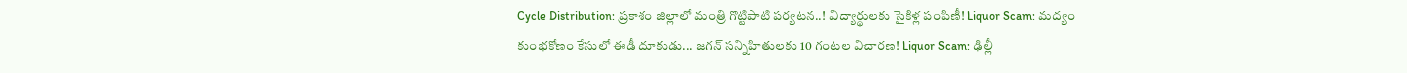Cycle Distribution: ప్రకాశం జిల్లాలో మంత్రి గొట్టిపాటి పర్యటన..! విద్యార్థులకు సైకిళ్ల పంపిణీ! Liquor Scam: మద్యం కుంభకోణం కేసులో ఈడీ దూకుడు... జగన్ సన్నిహితులకు 10 గంటల విచారణ! Liquor Scam: ఢిల్లీ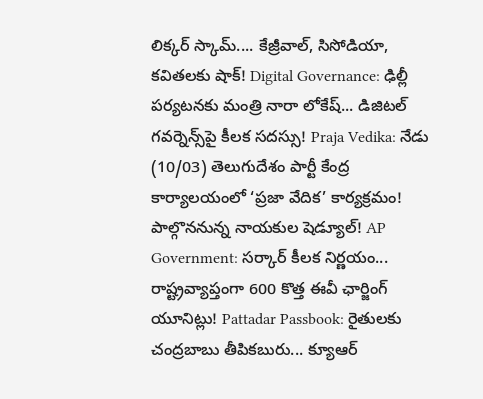లిక్కర్ స్కామ్.... కేజ్రీవాల్, సిసోడియా, కవితలకు షాక్! Digital Governance: ఢిల్లీ పర్యటనకు మంత్రి నారా లోకేష్... డిజిటల్ గవర్నెన్స్‌పై కీలక సదస్సు! Praja Vedika: నేడు (10/03) తెలుగుదేశం పార్టీ కేంద్ర కార్యాలయంలో ‘ప్రజా వేదిక’ కార్యక్రమం! పాల్గొననున్న నాయకుల షెడ్యూల్! AP Government: సర్కార్ కీలక నిర్ణయం... రాష్ట్రవ్యాప్తంగా 600 కొత్త ఈవీ ఛార్జింగ్ యూనిట్లు! Pattadar Passbook: రైతులకు చంద్రబాబు తీపికబురు... క్యూఆర్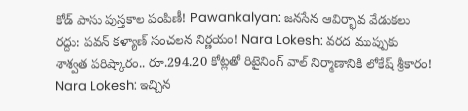కోడ్ పాసు పుస్తకాల పంపిణీ! Pawankalyan: జనసేన ఆవిర్భావ వేడుకలు రద్దు: పవన్ కళ్యాణ్ సంచలన నిర్ణయం! Nara Lokesh: వరద ముప్పుకు శాశ్వత పరిష్కారం.. రూ.294.20 కోట్లతో రిటైనింగ్ వాల్ నిర్మాణానికి లోకేష్ శ్రీకారం! Nara Lokesh: ఇచ్చిన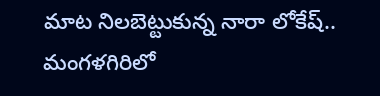మాట నిలబెట్టుకున్న నారా లోకేష్.. మంగళగిరిలో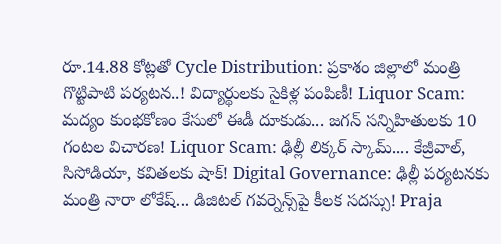రూ.14.88 కోట్లతో Cycle Distribution: ప్రకాశం జిల్లాలో మంత్రి గొట్టిపాటి పర్యటన..! విద్యార్థులకు సైకిళ్ల పంపిణీ! Liquor Scam: మద్యం కుంభకోణం కేసులో ఈడీ దూకుడు... జగన్ సన్నిహితులకు 10 గంటల విచారణ! Liquor Scam: ఢిల్లీ లిక్కర్ స్కామ్.... కేజ్రీవాల్, సిసోడియా, కవితలకు షాక్! Digital Governance: ఢిల్లీ పర్యటనకు మంత్రి నారా లోకేష్... డిజిటల్ గవర్నెన్స్‌పై కీలక సదస్సు! Praja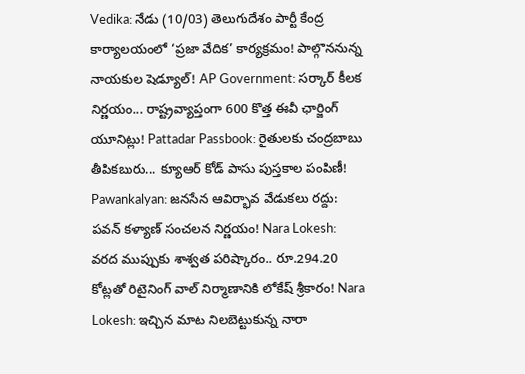Vedika: నేడు (10/03) తెలుగుదేశం పార్టీ కేంద్ర కార్యాలయంలో ‘ప్రజా వేదిక’ కార్యక్రమం! పాల్గొననున్న నాయకుల షెడ్యూల్! AP Government: సర్కార్ కీలక నిర్ణయం... రాష్ట్రవ్యాప్తంగా 600 కొత్త ఈవీ ఛార్జింగ్ యూనిట్లు! Pattadar Passbook: రైతులకు చంద్రబాబు తీపికబురు... క్యూఆర్ కోడ్ పాసు పుస్తకాల పంపిణీ! Pawankalyan: జనసేన ఆవిర్భావ వేడుకలు రద్దు: పవన్ కళ్యాణ్ సంచలన నిర్ణయం! Nara Lokesh: వరద ముప్పుకు శాశ్వత పరిష్కారం.. రూ.294.20 కోట్లతో రిటైనింగ్ వాల్ నిర్మాణానికి లోకేష్ శ్రీకారం! Nara Lokesh: ఇచ్చిన మాట నిలబెట్టుకున్న నారా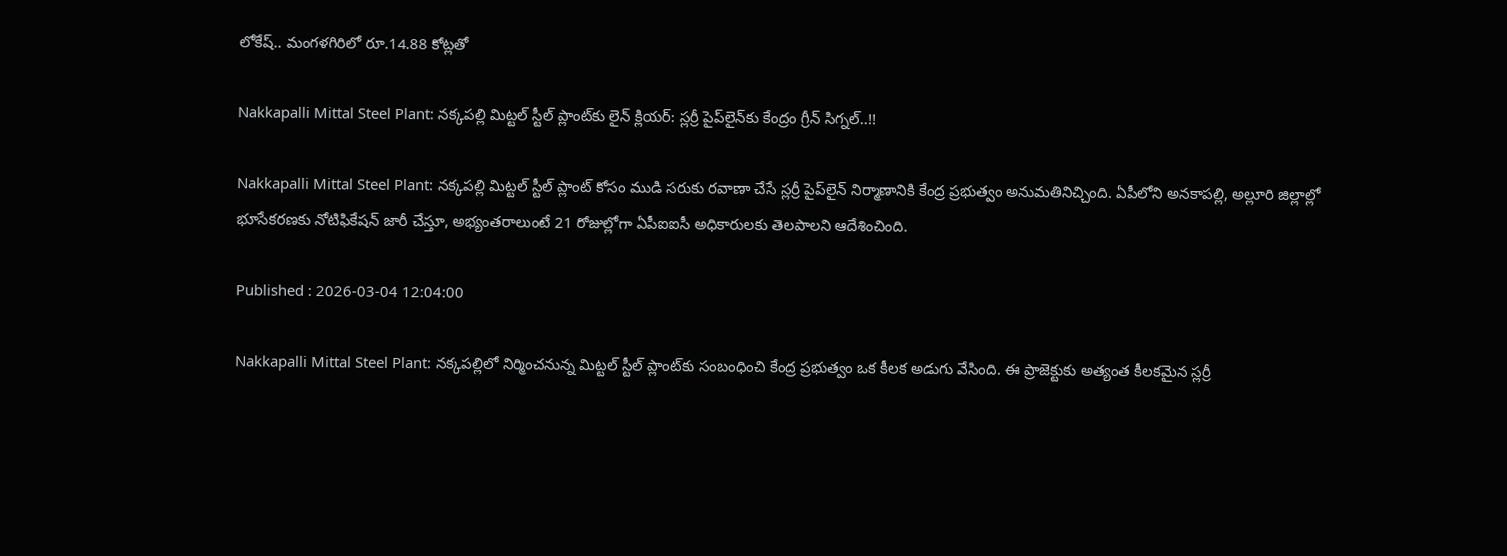లోకేష్.. మంగళగిరిలో రూ.14.88 కోట్లతో

Nakkapalli Mittal Steel Plant: నక్కపల్లి మిట్టల్ స్టీల్ ప్లాంట్‌కు లైన్ క్లియర్: స్లర్రీ పైప్‌లైన్‌కు కేంద్రం గ్రీన్ సిగ్నల్..!!

Nakkapalli Mittal Steel Plant: నక్కపల్లి మిట్టల్ స్టీల్ ప్లాంట్ కోసం ముడి సరుకు రవాణా చేసే స్లర్రీ పైప్‌లైన్ నిర్మాణానికి కేంద్ర ప్రభుత్వం అనుమతినిచ్చింది. ఏపీలోని అనకాపల్లి, అల్లూరి జిల్లాల్లో భూసేకరణకు నోటిఫికేషన్ జారీ చేస్తూ, అభ్యంతరాలుంటే 21 రోజుల్లోగా ఏపీఐఐసీ అధికారులకు తెలపాలని ఆదేశించింది.

Published : 2026-03-04 12:04:00

Nakkapalli Mittal Steel Plant: నక్కపల్లిలో నిర్మించనున్న మిట్టల్ స్టీల్ ప్లాంట్‌కు సంబంధించి కేంద్ర ప్రభుత్వం ఒక కీలక అడుగు వేసింది. ఈ ప్రాజెక్టుకు అత్యంత కీలకమైన స్లర్రీ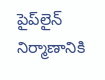పైప్‌లైన్ నిర్మాణానికి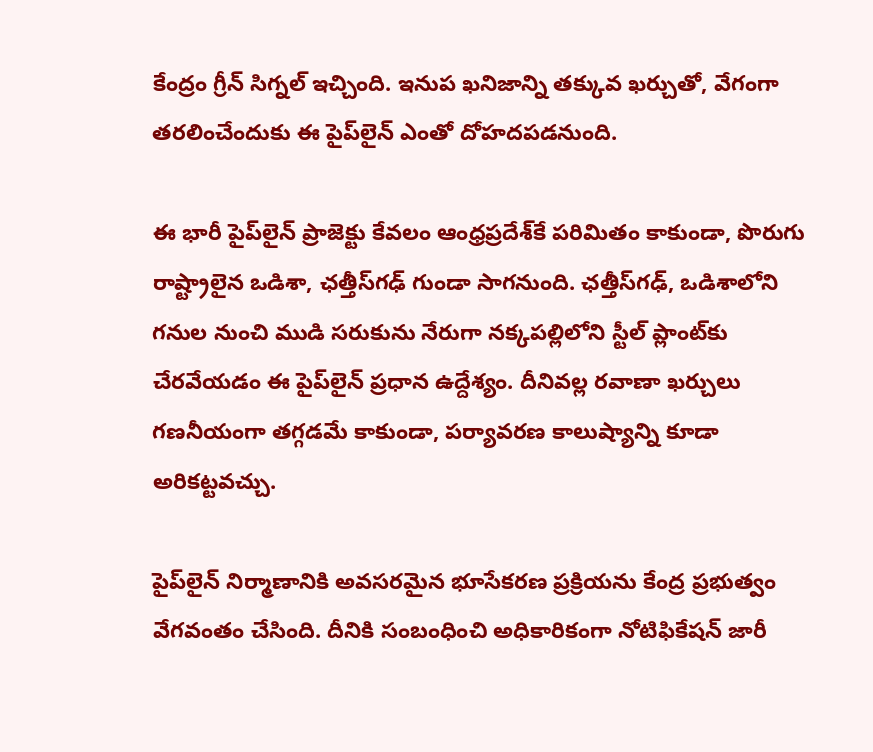కేంద్రం గ్రీన్ సిగ్నల్ ఇచ్చింది. ఇనుప ఖనిజాన్ని తక్కువ ఖర్చుతో, వేగంగా తరలించేందుకు ఈ పైప్‌లైన్ ఎంతో దోహదపడనుంది.

ఈ భారీ పైప్‌లైన్ ప్రాజెక్టు కేవలం ఆంధ్రప్రదేశ్‌కే పరిమితం కాకుండా, పొరుగు రాష్ట్రాలైన ఒడిశా, ఛత్తీస్‌గఢ్ గుండా సాగనుంది. ఛత్తీస్‌గఢ్, ఒడిశాలోని గనుల నుంచి ముడి సరుకును నేరుగా నక్కపల్లిలోని స్టీల్ ప్లాంట్‌కు చేరవేయడం ఈ పైప్‌లైన్ ప్రధాన ఉద్దేశ్యం. దీనివల్ల రవాణా ఖర్చులు గణనీయంగా తగ్గడమే కాకుండా, పర్యావరణ కాలుష్యాన్ని కూడా అరికట్టవచ్చు.

పైప్‌లైన్ నిర్మాణానికి అవసరమైన భూసేకరణ ప్రక్రియను కేంద్ర ప్రభుత్వం వేగవంతం చేసింది. దీనికి సంబంధించి అధికారికంగా నోటిఫికేషన్ జారీ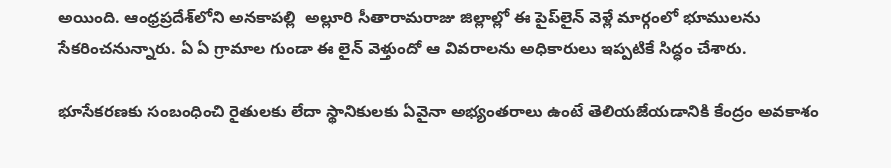అయింది. ఆంధ్రప్రదేశ్‌లోని అనకాపల్లి  అల్లూరి సీతారామరాజు జిల్లాల్లో ఈ పైప్‌లైన్ వెళ్లే మార్గంలో భూములను సేకరించనున్నారు. ఏ ఏ గ్రామాల గుండా ఈ లైన్ వెళ్తుందో ఆ వివరాలను అధికారులు ఇప్పటికే సిద్ధం చేశారు.

భూసేకరణకు సంబంధించి రైతులకు లేదా స్థానికులకు ఏవైనా అభ్యంతరాలు ఉంటే తెలియజేయడానికి కేంద్రం అవకాశం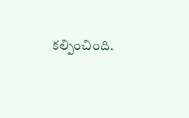కల్పించింది.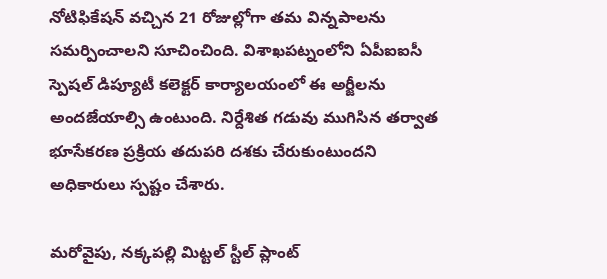నోటిఫికేషన్ వచ్చిన 21 రోజుల్లోగా తమ విన్నపాలను సమర్పించాలని సూచించింది. విశాఖపట్నంలోని ఏపీఐఐసీ  స్పెషల్ డిప్యూటీ కలెక్టర్ కార్యాలయంలో ఈ అర్జీలను అందజేయాల్సి ఉంటుంది. నిర్దేశిత గడువు ముగిసిన తర్వాత భూసేకరణ ప్రక్రియ తదుపరి దశకు చేరుకుంటుందని అధికారులు స్పష్టం చేశారు.

మరోవైపు, నక్కపల్లి మిట్టల్ స్టీల్ ప్లాంట్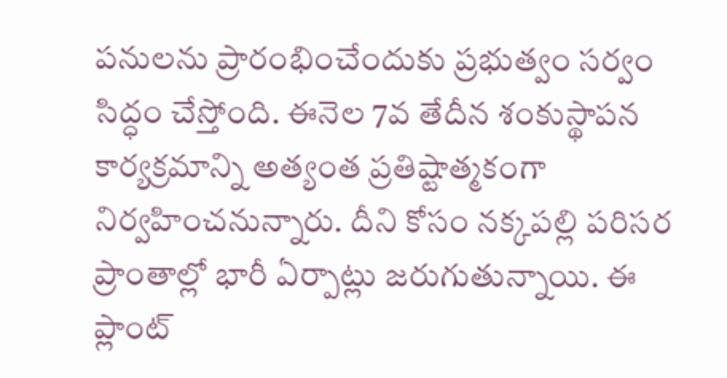పనులను ప్రారంభించేందుకు ప్రభుత్వం సర్వం సిద్ధం చేస్తోంది. ఈనెల 7వ తేదీన శంకుస్థాపన కార్యక్రమాన్ని అత్యంత ప్రతిష్టాత్మకంగా నిర్వహించనున్నారు. దీని కోసం నక్కపల్లి పరిసర ప్రాంతాల్లో భారీ ఏర్పాట్లు జరుగుతున్నాయి. ఈ ప్లాంట్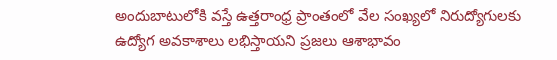అందుబాటులోకి వస్తే ఉత్తరాంధ్ర ప్రాంతంలో వేల సంఖ్యలో నిరుద్యోగులకు ఉద్యోగ అవకాశాలు లభిస్తాయని ప్రజలు ఆశాభావం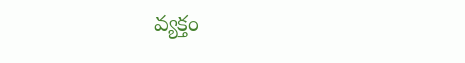వ్యక్తం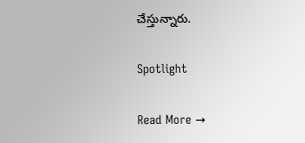చేస్తున్నారు.

Spotlight

Read More →